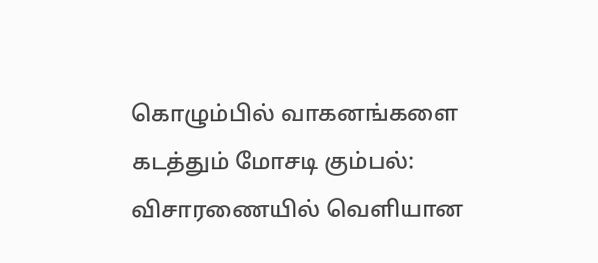கொழும்பில் வாகனங்களை கடத்தும் மோசடி கும்பல்: விசாரணையில் வெளியான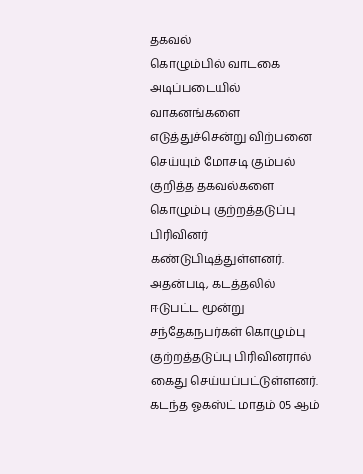தகவல்
கொழும்பில் வாடகை அடிப்படையில் வாகனங்களை எடுத்துச்சென்று விற்பனை செய்யும் மோசடி கும்பல் குறித்த தகவல்களை கொழும்பு குற்றத்தடுப்பு பிரிவினர் கண்டுபிடித்துள்ளனர்.
அதன்படி, கடத்தலில் ஈடுபட்ட மூன்று சந்தேகநபர்கள் கொழும்பு குற்றத்தடுப்பு பிரிவினரால் கைது செய்யப்பட்டுள்ளனர்.
கடந்த ஓகஸ்ட் மாதம் 05 ஆம்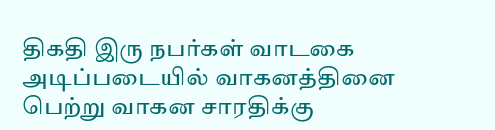திகதி இரு நபர்கள் வாடகை அடிப்படையில் வாகனத்தினை பெற்று வாகன சாரதிக்கு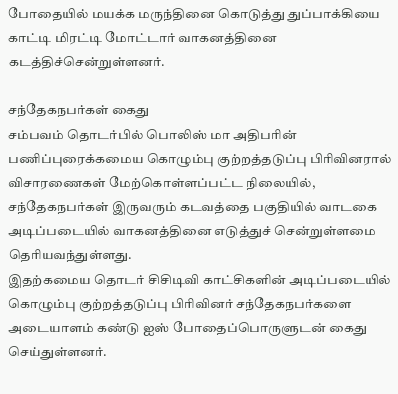போதையில் மயக்க மருந்தினை கொடுத்து துப்பாக்கியை காட்டி மிரட்டி மோட்டார் வாகனத்தினை கடத்திச்சென்றுள்ளனர்.

சந்தேகநபர்கள் கைது
சம்பவம் தொடர்பில் பொலிஸ் மா அதிபரின் பணிப்புரைக்கமைய கொழும்பு குற்றத்தடுப்பு பிரிவினரால் விசாரணைகள் மேற்கொள்ளப்பட்ட நிலையில், சந்தேகநபர்கள் இருவரும் கடவத்தை பகுதியில் வாடகை அடிப்படையில் வாகனத்தினை எடுத்துச் சென்றுள்ளமை தெரியவந்துள்ளது.
இதற்கமைய தொடர் சிசிடிவி காட்சிகளின் அடிப்படையில் கொழும்பு குற்றத்தடுப்பு பிரிவினர் சந்தேகநபர்களை அடையாளம் கண்டு ஐஸ் போதைப்பொருளுடன் கைது செய்துள்ளனர்.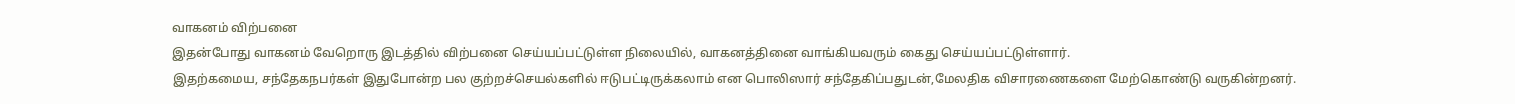வாகனம் விற்பனை
இதன்போது வாகனம் வேறொரு இடத்தில் விற்பனை செய்யப்பட்டுள்ள நிலையில், வாகனத்தினை வாங்கியவரும் கைது செய்யப்பட்டுள்ளார்.
இதற்கமைய, சந்தேகநபர்கள் இதுபோன்ற பல குற்றச்செயல்களில் ஈடுபட்டிருக்கலாம் என பொலிஸார் சந்தேகிப்பதுடன்,மேலதிக விசாரணைகளை மேற்கொண்டு வருகின்றனர்.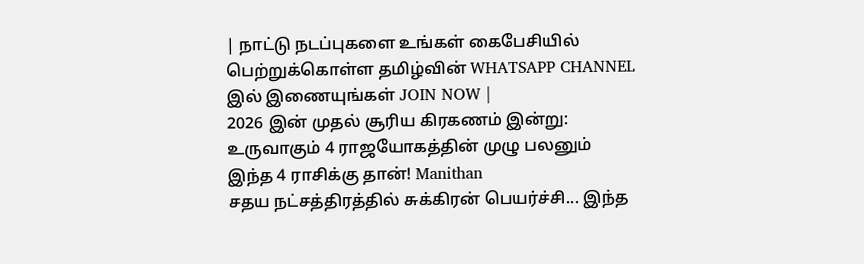| நாட்டு நடப்புகளை உங்கள் கைபேசியில் பெற்றுக்கொள்ள தமிழ்வின் WHATSAPP CHANNEL இல் இணையுங்கள் JOIN NOW |
2026 இன் முதல் சூரிய கிரகணம் இன்று: உருவாகும் 4 ராஜயோகத்தின் முழு பலனும் இந்த 4 ராசிக்கு தான்! Manithan
சதய நட்சத்திரத்தில் சுக்கிரன் பெயர்ச்சி... இந்த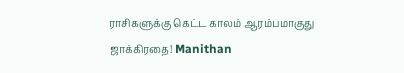ராசிகளுக்கு கெட்ட காலம் ஆரம்பமாகுது ஜாக்கிரதை! Manithan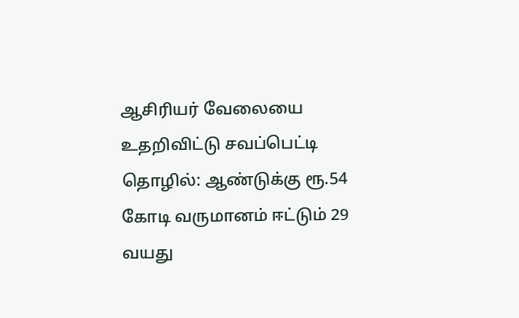ஆசிரியர் வேலையை உதறிவிட்டு சவப்பெட்டி தொழில்: ஆண்டுக்கு ரூ.54 கோடி வருமானம் ஈட்டும் 29 வயது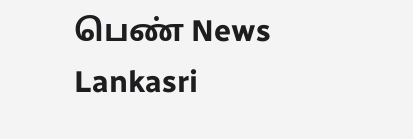பெண் News Lankasri